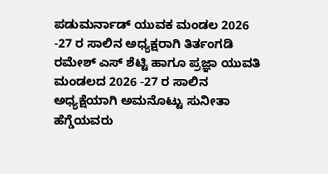ಪಡುಮರ್ನಾಡ್ ಯುವಕ ಮಂಡಲ 2026 -27 ರ ಸಾಲಿನ ಅಧ್ಯಕ್ಷರಾಗಿ ತಿರ್ತಂಗಡಿ ರಮೇಶ್ ಎಸ್ ಶೆಟ್ಟಿ ಹಾಗೂ ಪ್ರಜ್ಞಾ ಯುವತಿ ಮಂಡಲದ 2026 -27 ರ ಸಾಲಿನ ಅಧ್ಯಕ್ಷೆಯಾಗಿ ಅಮನೊಟ್ಟು ಸುನೀತಾ ಹೆಗ್ಡೆಯವರು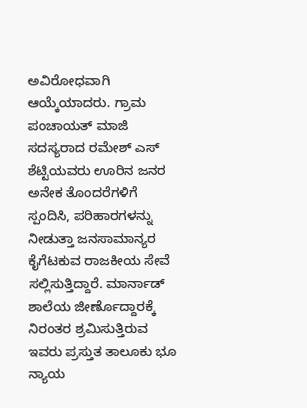ಅವಿರೋಧವಾಗಿ ಆಯ್ಕೆಯಾದರು. ಗ್ರಾಮ ಪಂಚಾಯತ್ ಮಾಜಿ ಸದಸ್ಯರಾದ ರಮೇಶ್ ಎಸ್ ಶೆಟ್ಟಿಯವರು ಊರಿನ ಜನರ ಅನೇಕ ತೊಂದರೆಗಳಿಗೆ ಸ್ಪಂದಿಸಿ, ಪರಿಹಾರಗಳನ್ನು ನೀಡುತ್ತಾ ಜನಸಾಮಾನ್ಯರ ಕೈಗೆಟಕುವ ರಾಜಕೀಯ ಸೇವೆ ಸಲ್ಲಿಸುತ್ತಿದ್ದಾರೆ. ಮಾರ್ನಾಡ್ ಶಾಲೆಯ ಜೀರ್ಣೊದ್ದಾರಕ್ಕೆ ನಿರಂತರ ಶ್ರಮಿಸುತ್ತಿರುವ ಇವರು ಪ್ರಸ್ತುತ ತಾಲೂಕು ಭೂ ನ್ಯಾಯ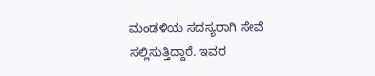ಮಂಡಳಿಯ ಸದಸ್ಯರಾಗಿ ಸೇವೆ ಸಲ್ಲಿಸುತ್ತಿದ್ದಾರೆ. ಇವರ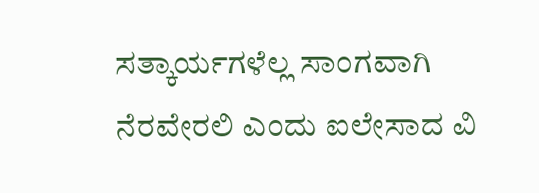ಸತ್ಕಾರ್ಯಗಳೆಲ್ಲ ಸಾಂಗವಾಗಿ ನೆರವೇರಲಿ ಎಂದು ಐಲೇಸಾದ ವಿ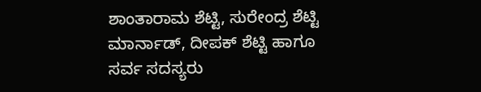ಶಾಂತಾರಾಮ ಶೆಟ್ಟಿ, ಸುರೇಂದ್ರ ಶೆಟ್ಟಿ ಮಾರ್ನಾಡ್, ದೀಪಕ್ ಶೆಟ್ಟಿ ಹಾಗೂ ಸರ್ವ ಸದಸ್ಯರು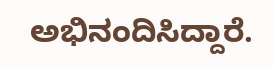ಅಭಿನಂದಿಸಿದ್ದಾರೆ.